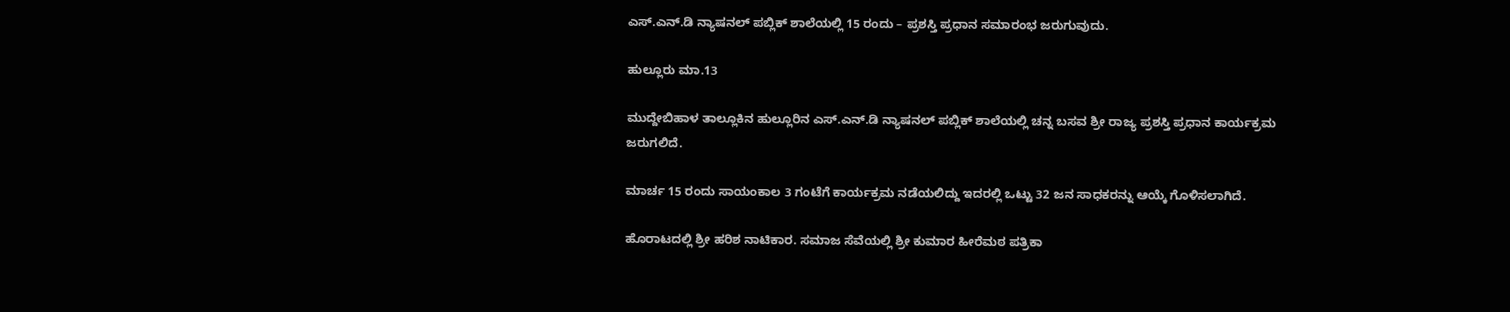ಎಸ್.ಎನ್.ಡಿ ನ್ಯಾಷನಲ್ ಪಬ್ಲಿಕ್ ಶಾಲೆಯಲ್ಲಿ 15 ರಂದು – ಪ್ರಶಸ್ತಿ ಪ್ರಧಾನ ಸಮಾರಂಭ ಜರುಗುವುದು.

ಹುಲ್ಲೂರು ಮಾ.13

ಮುದ್ದೇಬಿಹಾಳ ತಾಲ್ಲೂಕಿನ ಹುಲ್ಲೂರಿನ ಎಸ್.ಎನ್.ಡಿ ನ್ಯಾಷನಲ್ ಪಬ್ಲಿಕ್ ಶಾಲೆಯಲ್ಲಿ ಚನ್ನ ಬಸವ ಶ್ರೀ ರಾಜ್ಯ ಪ್ರಶಸ್ತಿ ಪ್ರಧಾನ ಕಾರ್ಯಕ್ರಮ ಜರುಗಲಿದೆ.

ಮಾರ್ಚ 15 ರಂದು ಸಾಯಂಕಾಲ 3 ಗಂಟೆಗೆ ಕಾರ್ಯಕ್ರಮ ನಡೆಯಲಿದ್ದು ಇದರಲ್ಲಿ ಒಟ್ಟು 32 ಜನ ಸಾಧಕರನ್ನು ಆಯ್ಕೆ ಗೊಳಿಸಲಾಗಿದೆ.

ಹೊರಾಟದಲ್ಲಿ ಶ್ರೀ ಹರಿಶ ನಾಟಿಕಾರ. ಸಮಾಜ ಸೆವೆಯಲ್ಲಿ ಶ್ರೀ ಕುಮಾರ ಹೀರೆಮಠ ಪತ್ರಿಕಾ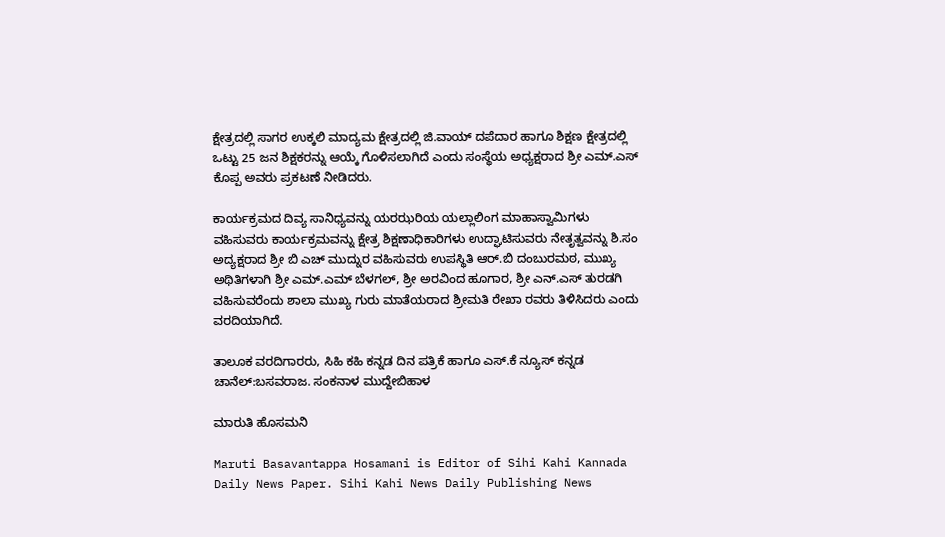ಕ್ಷೇತ್ರದಲ್ಲಿ ಸಾಗರ ಉಕ್ಕಲಿ ಮಾದ್ಯಮ ಕ್ಷೇತ್ರದಲ್ಲಿ ಜಿ.ವಾಯ್ ದಪೆದಾರ ಹಾಗೂ ಶಿಕ್ಷಣ ಕ್ಷೇತ್ರದಲ್ಲಿ ಒಟ್ಟು 25 ಜನ ಶಿಕ್ಷಕರನ್ನು ಆಯ್ಕೆ ಗೊಳಿಸಲಾಗಿದೆ ಎಂದು ಸಂಸ್ಥೆಯ ಅಧ್ಯಕ್ಷರಾದ ಶ್ರೀ ಎಮ್.ಎಸ್ ಕೊಪ್ಪ ಅವರು ಪ್ರಕಟಣೆ ನೀಡಿದರು.

ಕಾರ್ಯಕ್ರಮದ ದಿವ್ಯ ಸಾನಿಧ್ಯವನ್ನು ಯರಝರಿಯ ಯಲ್ಲಾಲಿಂಗ ಮಾಹಾಸ್ವಾಮಿಗಳು ವಹಿಸುವರು ಕಾರ್ಯಕ್ರಮವನ್ನು ಕ್ಷೇತ್ರ ಶಿಕ್ಷಣಾಧಿಕಾರಿಗಳು ಉದ್ಘಾಟಿಸುವರು ನೇತೃತ್ವವನ್ನು ಶಿ.ಸಂ ಅದ್ಯಕ್ಷರಾದ ಶ್ರೀ ಬಿ ಎಚ್ ಮುದ್ನುರ ವಹಿಸುವರು ಉಪಸ್ಥಿತಿ ಆರ್.ಬಿ ದಂಬುರಮಠ, ಮುಖ್ಯ ಅಥಿತಿಗಳಾಗಿ ಶ್ರೀ ಎಮ್.ಎಮ್ ಬೆಳಗಲ್, ಶ್ರೀ ಅರವಿಂದ ಹೂಗಾರ, ಶ್ರೀ ಎನ್.ಎಸ್ ತುರಡಗಿ ವಹಿಸುವರೆಂದು ಶಾಲಾ ಮುಖ್ಯ ಗುರು ಮಾತೆಯರಾದ ಶ್ರೀಮತಿ ರೇಖಾ ರವರು ತಿಳಿಸಿದರು ಎಂದು ವರದಿಯಾಗಿದೆ.

ತಾಲೂಕ ವರದಿಗಾರರು, ಸಿಹಿ ಕಹಿ ಕನ್ನಡ ದಿನ ಪತ್ರಿಕೆ ಹಾಗೂ ಎಸ್.ಕೆ ನ್ಯೂಸ್ ಕನ್ನಡ ಚಾನೆಲ್:ಬಸವರಾಜ. ಸಂಕನಾಳ ಮುದ್ದೇಬಿಹಾಳ

ಮಾರುತಿ ಹೊಸಮನಿ

Maruti Basavantappa Hosamani is Editor of Sihi Kahi Kannada Daily News Paper. Sihi Kahi News Daily Publishing News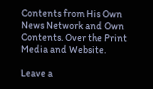Contents from His Own News Network and Own Contents. Over the Print Media and Website.

Leave a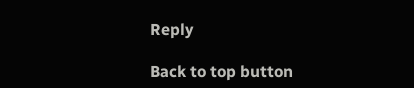Reply

Back to top button